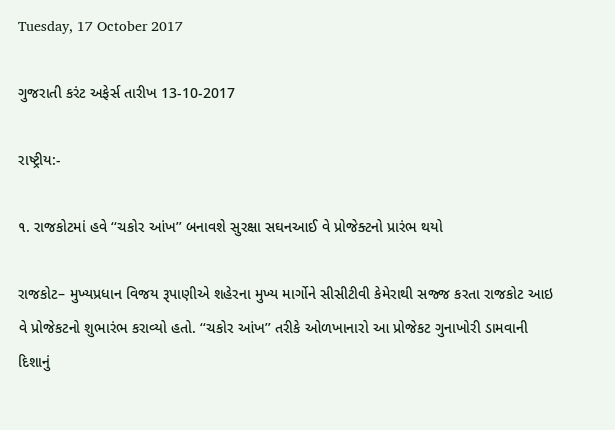Tuesday, 17 October 2017

ગુજરાતી કરંટ અફેર્સ તારીખ 13-10-2017

રાષ્ટ્રીય:-

૧. રાજકોટમાં હવે ‘‘ચકોર આંખ’’ બનાવશે સુરક્ષા સઘનઆઈ વે પ્રોજેક્ટનો પ્રારંભ થયો

રાજકોટ– મુખ્યપ્રધાન વિજય રૂપાણીએ શહેરના મુખ્ય માર્ગોને સીસીટીવી કેમેરાથી સજ્જ કરતા રાજકોટ આઇ વે પ્રોજેકટનો શુભારંભ કરાવ્યો હતો. ‘‘ચકોર આંખ’’ તરીકે ઓળખાનારો આ પ્રોજેકટ ગુનાખોરી ડામવાની દિશાનું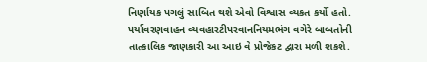નિર્ણાયક પગલું સાબિત થશે એવો વિશ્વાસ વ્યકત કર્યો હતો.
પર્યાવરણવાહન વ્યવહારટીપરવાનનિયમભંગ વગેરે બાબતોની તાત્કાલિક જાણકારી આ આઇ વે પ્રોજેકટ દ્વારા મળી શકશે.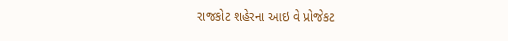રાજકોટ શહેરના આઇ વે પ્રોજેકટ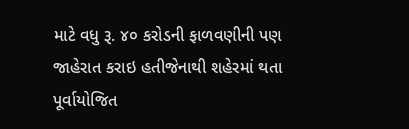માટે વધુ રૂ. ૪૦ કરોડની ફાળવણીની પણ જાહેરાત કરાઇ હતીજેનાથી શહેરમાં થતા પૂર્વાયોજિત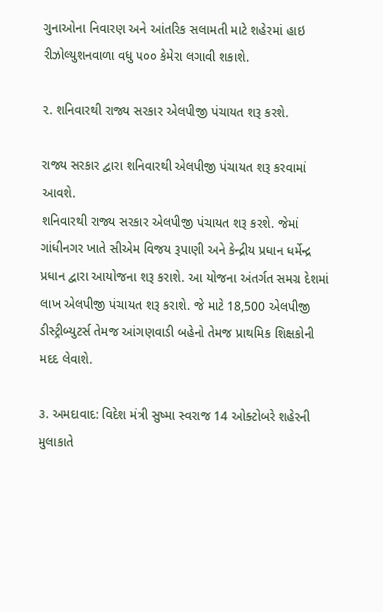ગુનાઓના નિવારણ અને આંતરિક સલામતી માટે શહેરમાં હાઇ રીઝોલ્યુશનવાળા વધુ ૫૦૦ કેમેરા લગાવી શકાશે.

૨. શનિવારથી રાજ્ય સરકાર એલપીજી પંચાયત શરૂ કરશે.

રાજ્ય સરકાર દ્વારા શનિવારથી એલપીજી પંચાયત શરૂ કરવામાં આવશે.
શનિવારથી રાજ્ય સરકાર એલપીજી પંચાયત શરૂ કરશે. જેમાં ગાંધીનગર ખાતે સીએમ વિજય રૂપાણી અને કેન્દ્રીય પ્રધાન ધર્મેન્દ્ર પ્રધાન દ્વારા આયોજના શરૂ કરાશે. આ યોજના અંતર્ગત સમગ્ર દેશમાં લાખ એલપીજી પંચાયત શરૂ કરાશે. જે માટે 18,500 એલપીજી ડીસ્ટ્રીબ્યુટર્સ તેમજ આંગણવાડી બહેનો તેમજ પ્રાથમિક શિક્ષકોની મદદ લેવાશે.

૩. અમદાવાદ: વિદેશ મંત્રી સુષ્મા સ્વરાજ 14 ઓક્ટોબરે શહેરની મુલાકાતે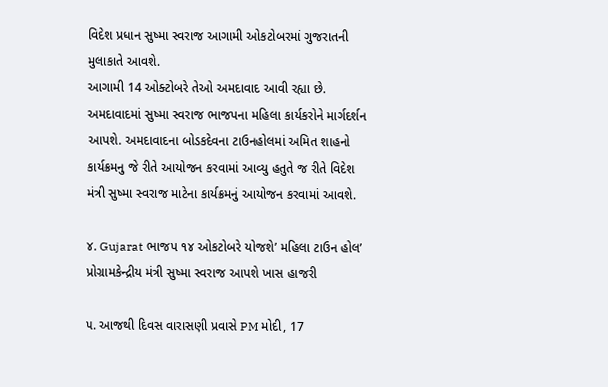વિદેશ પ્રધાન સુષ્મા સ્વરાજ આગામી ઓકટોબરમાં ગુજરાતની મુલાકાતે આવશે.
આગામી 14 ઓક્ટોબરે તેઓ અમદાવાદ આવી રહ્યા છે. અમદાવાદમાં સુષ્મા સ્વરાજ ભાજપના મહિલા કાર્યકરોને માર્ગદર્શન આપશે. અમદાવાદના બોડકદેવના ટાઉનહોલમાં અમિત શાહનો કાર્યક્રમનુ જે રીતે આયોજન કરવામાં આવ્યુ હતુતે જ રીતે વિદેશ મંત્રી સુષ્મા સ્વરાજ માટેના કાર્યક્રમનું આયોજન કરવામાં આવશે.

૪. Gujarat ભાજપ ૧૪ ઓકટોબરે યોજશે’ મહિલા ટાઉન હોલ’ પ્રોગ્રામકેન્દ્રીય મંત્રી સુષ્મા સ્વરાજ આપશે ખાસ હાજરી

૫. આજથી દિવસ વારાસણી પ્રવાસે PM મોદી, 17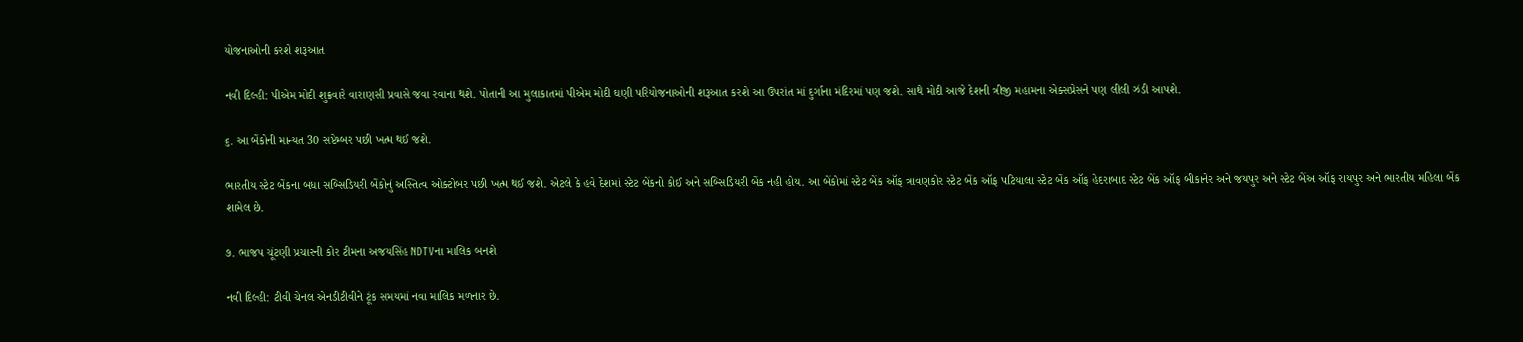યોજનાઓની કરશે શરૂઆત

નવી દિલ્હી: પીએમ મોદી શુક્રવારે વારાણસી પ્રવાસે જવા રવાના થશે. પોતાની આ મુલાકાતમાં પીએમ મોદી ઘણી પરિયોજનાઓની શરૂઆત કરશે આ ઉપરાંત માં દુર્ગાના મંદિરમાં પણ જશે. સાથે મોદી આજે દેશની ત્રીજી મહામના એક્સપ્રેસને પણ લીલી ઝંડી આપશે.

૬. આ બેંકોની માન્યત 30 સપ્ટેમ્બર પછી ખત્મ થઈ જશે.

ભારતીય સ્ટેટ બેંકના બધા સબ્સિડિયરી બેંકોનું અસ્તિત્વ ઓક્ટોબર પછી ખત્મ થઈ જશે. એટલે કે હવે દેશમાં સ્ટેટ બેંકનો કોઈ અને સબ્સિડિયરી બેંક નહી હોય. આ બેંકોમાં સ્ટેટ બેંક ઑફ ત્રાવણકોર સ્ટેટ બેંક ઑફ પટિયાલા સ્ટેટ બેંક ઑફ હેદરાબાદ સ્ટેટ બેંક ઑફ બીકાનેર અને જયપુર અને સ્ટેટ બેંઅ ઑફ રાયપુર અને ભારતીય મહિલા બેંક શામેલ છે.

૭. ભાજપ ચૂંટણી પ્રચારની કોર ટીમના અજયસિંહ NDTVના માલિક બનશે

નવી દિલ્હી: ટીવી ચેનલ એનડીટીવીને ટૂંક સમયમાં નવા માલિક મળનાર છે.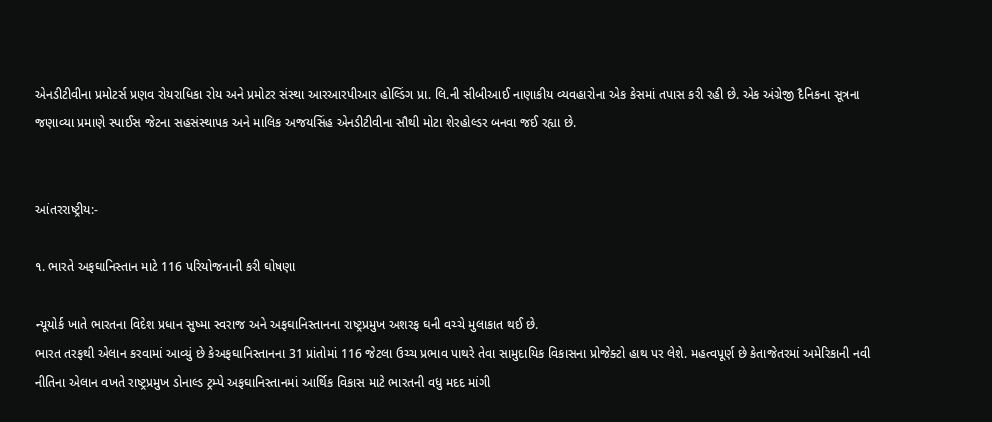એનડીટીવીના પ્રમોટર્સ પ્રણવ રોયરાધિકા રોય અને પ્રમોટર સંસ્થા આરઆરપીઆર હોલ્ડિંગ પ્રા. લિ.ની સીબીઆઈ નાણાકીય વ્યવહારોના એક કેસમાં તપાસ કરી રહી છે. એક અંગ્રેજી દૈનિકના સૂત્રના જણાવ્યા પ્રમાણે સ્પાઈસ જેટના સહસંસ્થાપક અને માલિક અજયસિંહ એનડીટીવીના સૌથી મોટા શેરહોલ્ડર બનવા જઈ રહ્યા છે.


આંતરરાષ્ટ્રીય:-

૧. ભારતે અફઘાનિસ્તાન માટે 116 પરિયોજનાની કરી ઘોષણા

ન્યૂયોર્ક ખાતે ભારતના વિદેશ પ્રધાન સુષ્મા સ્વરાજ અને અફઘાનિસ્તાનના રાષ્ટ્રપ્રમુખ અશરફ ઘની વચ્ચે મુલાકાત થઈ છે.
ભારત તરફથી એલાન કરવામાં આવ્યું છે કેઅફઘાનિસ્તાનના 31 પ્રાંતોમાં 116 જેટલા ઉચ્ચ પ્રભાવ પાથરે તેવા સામુદાયિક વિકાસના પ્રોજેક્ટો હાથ પર લેશે. મહત્વપૂર્ણ છે કેતાજેતરમાં અમેરિકાની નવી નીતિના એલાન વખતે રાષ્ટ્રપ્રમુખ ડોનાલ્ડ ટ્રમ્પે અફઘાનિસ્તાનમાં આર્થિક વિકાસ માટે ભારતની વધુ મદદ માંગી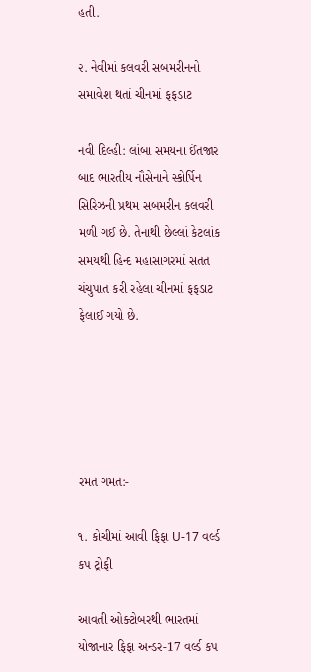હતી.

૨. નેવીમાં કલવરી સબમરીનનો સમાવેશ થતાં ચીનમાં ફફડાટ

નવી દિલ્હી: લાંબા સમયના ઈંતજાર બાદ ભારતીય નૌસેનાને સ્કોર્પિન સિરિઝની પ્રથમ સબમરીન કલવરી મળી ગઈ છે. તેનાથી છેલ્લાં કેટલાંક સમયથી હિન્દ મહાસાગરમાં સતત ચંચુપાત કરી રહેલા ચીનમાં ફફડાટ ફેલાઈ ગયો છે.





રમત ગમત:-

૧. કોચીમાં આવી ફિફા U-17 વર્લ્ડ કપ ટ્રોફી

આવતી ઓક્ટોબરથી ભારતમાં યોજાનાર ફિફા અન્ડર-17 વર્લ્ડ કપ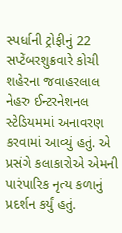સ્પર્ધાની ટ્રોફીનું 22 સપ્ટેંબરશુક્રવારે કોચી શહેરના જવાહરલાલ નેહરુ ઈન્ટરનેશનલ સ્ટેડિયમમાં અનાવરણ કરવામાં આવ્યું હતું. એ પ્રસંગે કલાકારોએ એમની પારંપારિક નૃત્ય કળાનું પ્રદર્શન કર્યું હતું.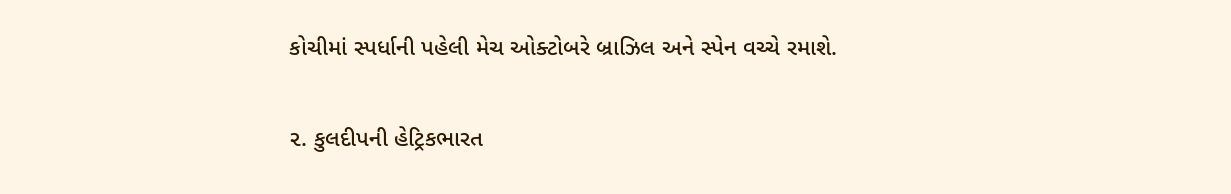કોચીમાં સ્પર્ધાની પહેલી મેચ ઓક્ટોબરે બ્રાઝિલ અને સ્પેન વચ્ચે રમાશે.

૨. કુલદીપની હેટ્રિકભારત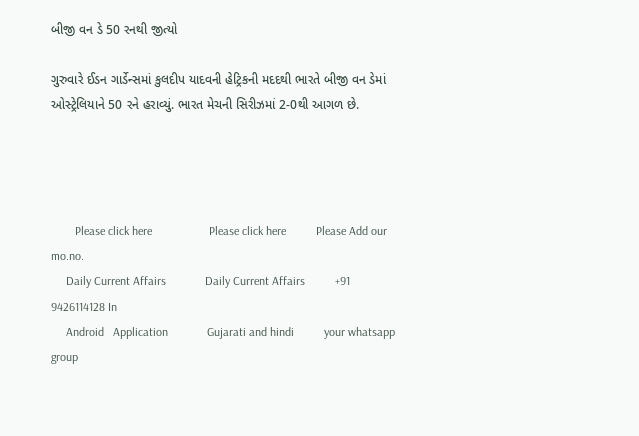બીજી વન ડે 50 રનથી જીત્યો

ગુરુવારે ઈડન ગાર્ડેન્સમાં કુલદીપ યાદવની હેટ્રિકની મદદથી ભારતે બીજી વન ડેમાં ઓસ્ટ્રેલિયાને 50 રને હરાવ્યું. ભારત મેચની સિરીઝમાં 2-0થી આગળ છે.




        Please click here                   Please click here          Please Add our mo.no.
     Daily Current Affairs             Daily Current Affairs          +91 9426114128 In
     Android   Application             Gujarati and hindi          your whatsapp group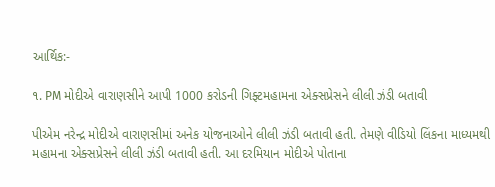આર્થિક:-

૧. PM મોદીએ વારાણસીને આપી 1000 કરોડની ગિફ્ટમહામના એક્સપ્રેસને લીલી ઝંડી બતાવી

પીએમ નરેન્દ્ર મોદીએ વારાણસીમાં અનેક યોજનાઓને લીલી ઝંડી બતાવી હતી. તેમણે વીડિયો લિંકના માધ્યમથી મહામના એક્સપ્રેસને લીલી ઝંડી બતાવી હતી. આ દરમિયાન મોદીએ પોતાના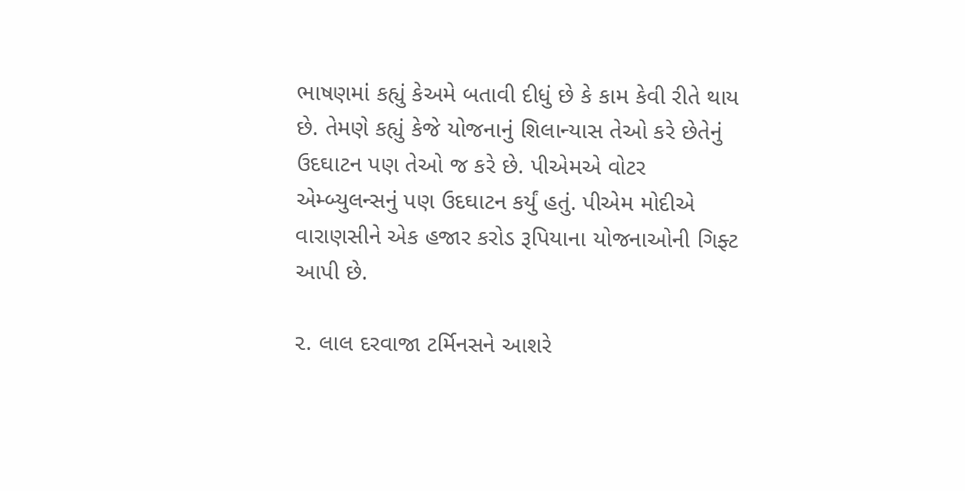ભાષણમાં કહ્યું કેઅમે બતાવી દીધું છે કે કામ કેવી રીતે થાય છે. તેમણે કહ્યું કેજે યોજનાનું શિલાન્યાસ તેઓ કરે છેતેનું ઉદઘાટન પણ તેઓ જ કરે છે. પીએમએ વોટર એમ્બ્યુલન્સનું પણ ઉદઘાટન કર્યું હતું. પીએમ મોદીએ વારાણસીને એક હજાર કરોડ રૂપિયાના યોજનાઓની ગિફ્ટ આપી છે.

૨. લાલ દરવાજા ટર્મિનસને આશરે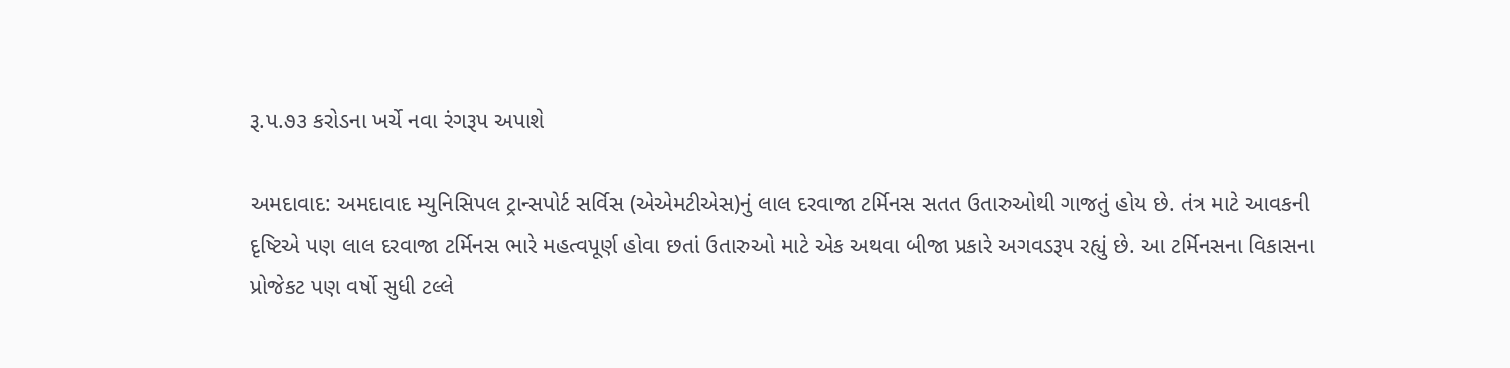રૂ.પ.૭૩ કરોડના ખર્ચે નવા રંગરૂપ અપાશે

અમદાવાદ: અમદાવાદ મ્યુનિસિપલ ટ્રાન્સપોર્ટ સર્વિસ (એએમટીએસ)નું લાલ દરવાજા ટર્મિનસ સતત ઉતારુઓથી ગાજતું હોય છે. તંત્ર માટે આવકની દૃષ્ટિએ પણ લાલ દરવાજા ટર્મિનસ ભારે મહત્વપૂર્ણ હોવા છતાં ઉતારુઓ માટે એક અથવા બીજા પ્રકારે અગવડરૂપ રહ્યું છે. આ ટર્મિનસના વિકાસના પ્રોજેકટ પણ વર્ષો સુધી ટલ્લે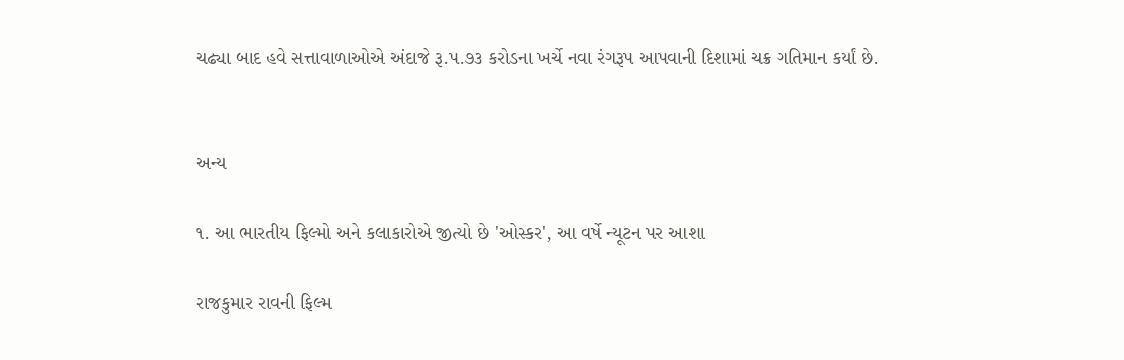ચઢ્યા બાદ હવે સત્તાવાળાઓએ અંદાજે રૂ.પ.૭૩ કરોડના ખર્ચે નવા રંગરૂપ આપવાની દિશામાં ચક્ર ગતિમાન કર્યાં છે.


અન્ય

૧. આ ભારતીય ફિલ્મો અને કલાકારોએ જીત્યો છે 'ઓસ્કર', આ વર્ષે ન્યૂટન પર આશા

રાજકુમાર રાવની ફિલ્મ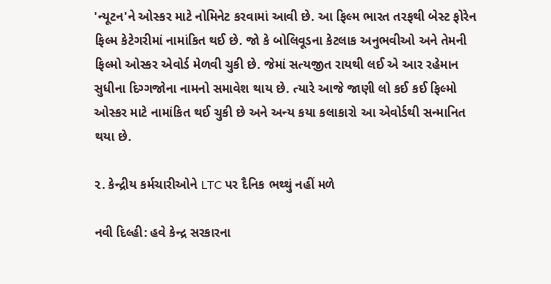'ન્યૂટન'ને ઓસ્કર માટે નોમિનેટ કરવામાં આવી છે. આ ફિલ્મ ભારત તરફથી બેસ્ટ ફોરેન ફિલ્મ કેટેગરીમાં નામાંકિત થઈ છે. જો કે બોલિવૂડના કેટલાક અનુભવીઓ અને તેમની ફિલ્મો ઓસ્કર એવોર્ડ મેળવી ચુકી છે. જેમાં સત્યજીત રાયથી લઈ એ આર રહેમાન સુધીના દિગ્ગજોના નામનો સમાવેશ થાય છે. ત્યારે આજે જાણી લો કઈ કઈ ફિલ્મો ઓસ્કર માટે નામાંકિત થઈ ચુકી છે અને અન્ય કયા કલાકારો આ એવોર્ડથી સન્માનિત થયા છે.

૨. કેન્દ્રીય કર્મચારીઓને LTC પર દૈનિક ભથ્થું નહીં મળે

નવી દિલ્હી: હવે કેન્દ્ર સરકારના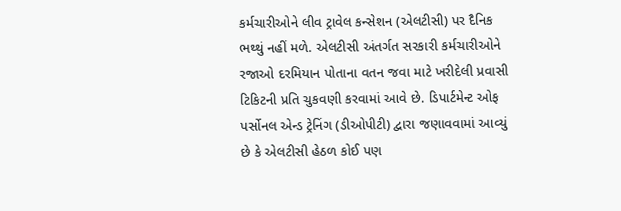કર્મચારીઓને લીવ ટ્રાવેલ કન્સેશન (એલટીસી) પર દૈનિક ભથ્થું નહીં મળે. એલટીસી અંતર્ગત સરકારી કર્મચારીઓને રજાઓ દરમિયાન પોતાના વતન જવા માટે ખરીદેલી પ્રવાસી ટિકિટની પ્રતિ ચુકવણી કરવામાં આવે છે. ડિપાર્ટમેન્ટ ઓફ પર્સોનલ એન્ડ ટ્રેનિંગ (ડીઓપીટી) દ્વારા જણાવવામાં આવ્યું છે કે એલટીસી હેઠળ કોઈ પણ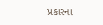પ્રકારના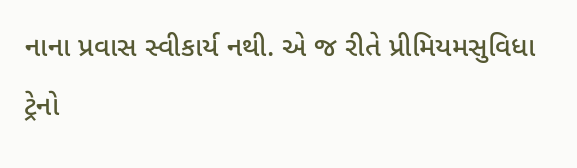નાના પ્રવાસ સ્વીકાર્ય નથી. એ જ રીતે પ્રીમિયમસુવિધા ટ્રેનો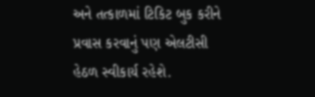અને તત્કાળમાં ટિકિટ બુક કરીને પ્રવાસ કરવાનું પણ એલટીસી હેઠળ સ્વીકાર્ય રહેશે.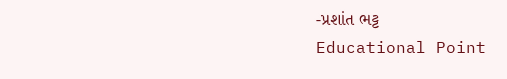-પ્રશાંત ભટ્ટ
Educational Point